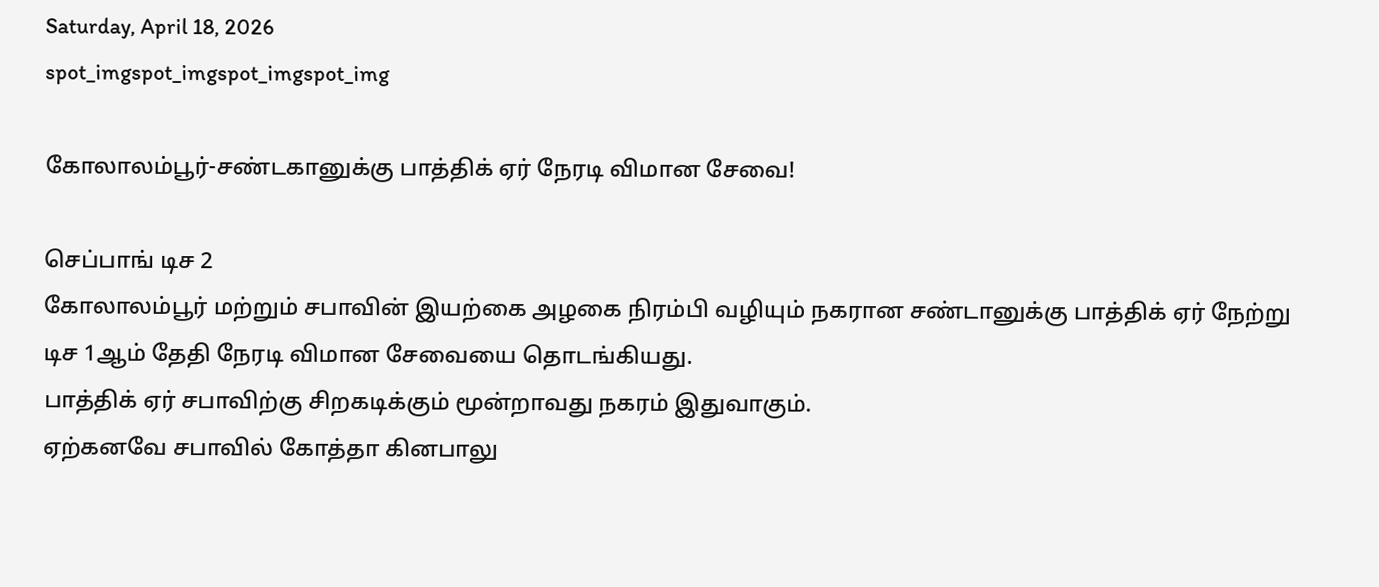Saturday, April 18, 2026
spot_imgspot_imgspot_imgspot_img

கோலாலம்பூர்-சண்டகானுக்கு பாத்திக் ஏர் நேரடி விமான சேவை!

செப்பாங் டிச 2
கோலாலம்பூர் மற்றும் சபாவின் இயற்கை அழகை நிரம்பி வழியும் நகரான சண்டானுக்கு பாத்திக் ஏர் நேற்று டிச 1ஆம் தேதி நேரடி விமான சேவையை தொடங்கியது.
பாத்திக் ஏர் சபாவிற்கு சிறகடிக்கும் மூன்றாவது நகரம் இதுவாகும்.
ஏற்கனவே சபாவில் கோத்தா கினபாலு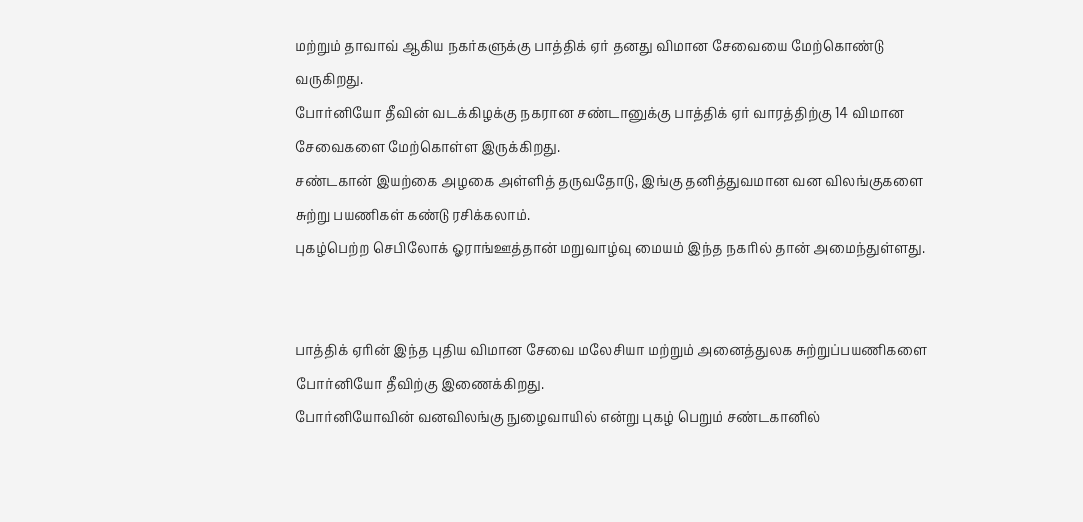மற்றும் தாவாவ் ஆகிய நகர்களுக்கு பாத்திக் ஏர் தனது விமான சேவையை மேற்கொண்டு வருகிறது.
போர்னியோ தீவின் வடக்கிழக்கு நகரான சண்டானுக்கு பாத்திக் ஏர் வாரத்திற்கு 14 விமான சேவைகளை மேற்கொள்ள இருக்கிறது.
சண்டகான் இயற்கை அழகை அள்ளித் தருவதோடு, இங்கு தனித்துவமான வன விலங்குகளை சுற்று பயணிகள் கண்டு ரசிக்கலாம்.
புகழ்பெற்ற செபிலோக் ஓராங்ஊத்தான் மறுவாழ்வு மையம் இந்த நகரில் தான் அமைந்துள்ளது.


பாத்திக் ஏரின் இந்த புதிய விமான சேவை மலேசியா மற்றும் அனைத்துலக சுற்றுப்பயணிகளை போர்னியோ தீவிற்கு இணைக்கிறது.
போர்னியோவின் வனவிலங்கு நுழைவாயில் என்று புகழ் பெறும் சண்டகானில்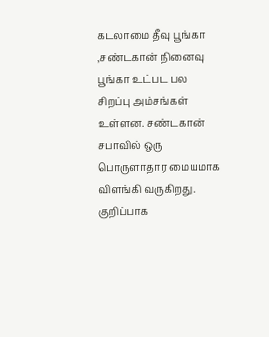கடலாமை தீவு பூங்கா ,சண்டகான் நினைவு பூங்கா உட்பட பல சிறப்பு அம்சங்கள் உள்ளன. சண்டகான் சபாவில் ஒரு பொருளாதார மையமாக விளங்கி வருகிறது. குறிப்பாக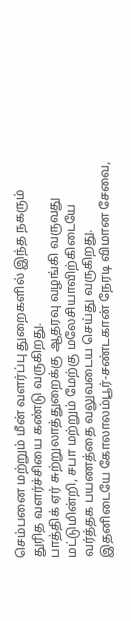செம்பனை மற்றும் மீன் வளர்ப்பு துறைகளில் இந்த நகரும் துரித வளர்ச்சியை கண்டு வருகிறது.
பாத்திக் ஏர் சுற்றுலாத்துறைக்கு ஆதரவு வழங்கி வருவது மட்டுமின்றி, சபா மற்றும் மேற்கு மலேசியாவிற்கிடையே வர்த்தக பயணத்தை வலுவடைய செய்து வருகிறது.
இதனிடையே கோலாலம்பூர்-சண்டகான் நேரடி விமான சேவை,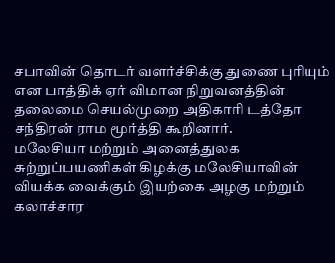சபாவின் தொடர் வளர்ச்சிக்கு துணை புரியும் என பாத்திக் ஏர் விமான நிறுவனத்தின் தலைமை செயல்முறை அதிகாரி டத்தோ சந்திரன் ராம மூர்த்தி கூறினார்.
மலேசியா மற்றும் அனைத்துலக சுற்றுப்பயணிகள் கிழக்கு மலேசியாவின் வியக்க வைக்கும் இயற்கை அழகு மற்றும் கலாச்சார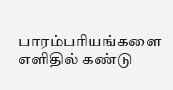பாரம்பரியங்களை எளிதில் கண்டு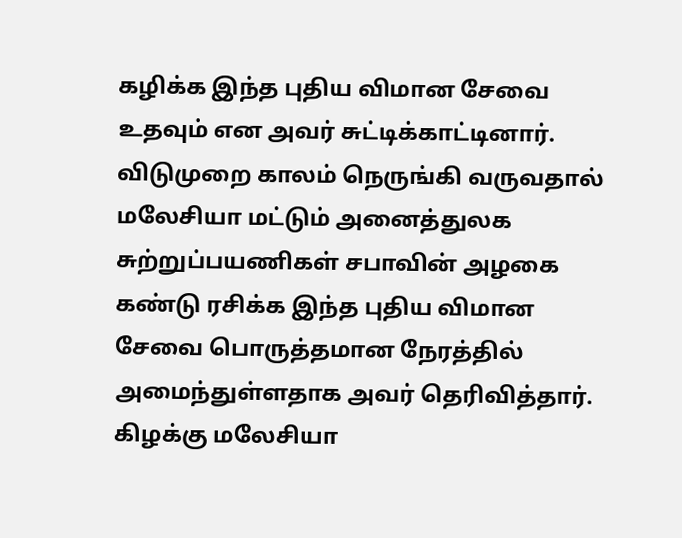கழிக்க இந்த புதிய விமான சேவை உதவும் என அவர் சுட்டிக்காட்டினார்.
விடுமுறை காலம் நெருங்கி வருவதால் மலேசியா மட்டும் அனைத்துலக சுற்றுப்பயணிகள் சபாவின் அழகை கண்டு ரசிக்க இந்த புதிய விமான சேவை பொருத்தமான நேரத்தில் அமைந்துள்ளதாக அவர் தெரிவித்தார்.
கிழக்கு மலேசியா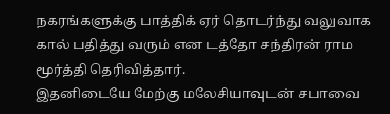நகரங்களுக்கு பாத்திக் ஏர் தொடர்ந்து வலுவாக கால் பதித்து வரும் என டத்தோ சந்திரன் ராம மூர்த்தி தெரிவித்தார்.
இதனிடையே மேற்கு மலேசியாவுடன் சபாவை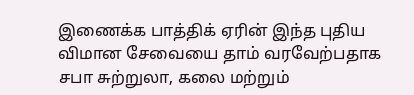இணைக்க பாத்திக் ஏரின் இந்த புதிய விமான சேவையை தாம் வரவேற்பதாக சபா சுற்றுலா, கலை மற்றும்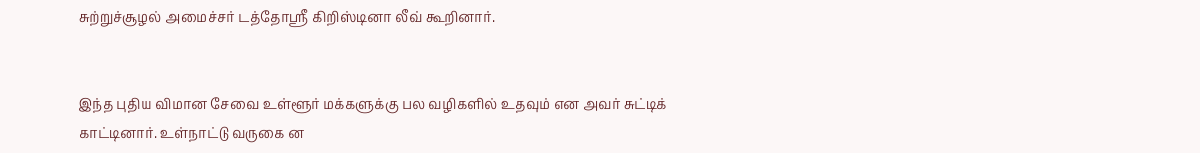சுற்றுச்சூழல் அமைச்சர் டத்தோஸ்ரீ கிறிஸ்டினா லீவ் கூறினார்.


இந்த புதிய விமான சேவை உள்ளூர் மக்களுக்கு பல வழிகளில் உதவும் என அவர் சுட்டிக் காட்டினார். உள்நாட்டு வருகை ன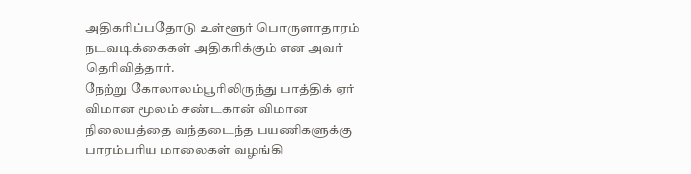அதிகரிப்பதோடு உள்ளூர் பொருளாதாரம் நடவடிக்கைகள் அதிகரிக்கும் என அவர் தெரிவித்தார்.
நேற்று கோலாலம்பூரிலிருந்து பாத்திக் ஏர் விமான மூலம் சண்டகான் விமான நிலையத்தை வந்தடைந்த பயணிகளுக்கு பாரம்பரிய மாலைகள் வழங்கி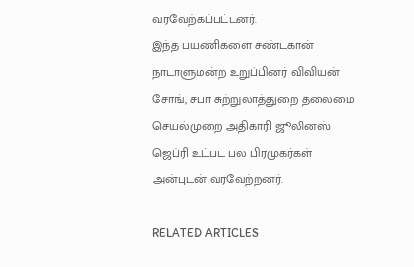வரவேற்கப்பட்டனர்.
இந்த பயணிகளை சண்டகான் நாடாளுமன்ற உறுப்பினர் விவியன் சோங், சபா சுற்றுலாத்துறை தலைமை செயல்முறை அதிகாரி ஜூலினஸ் ஜெப்ரி உட்பட பல பிரமுகர்கள் அன்புடன் வரவேற்றனர்.

RELATED ARTICLES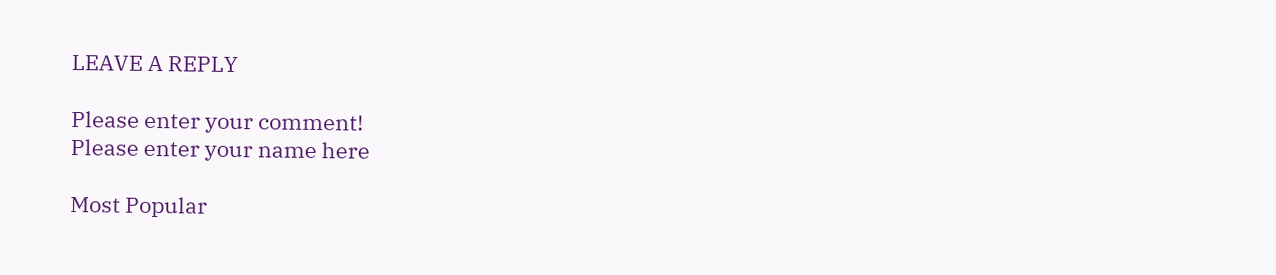LEAVE A REPLY

Please enter your comment!
Please enter your name here

Most Popular